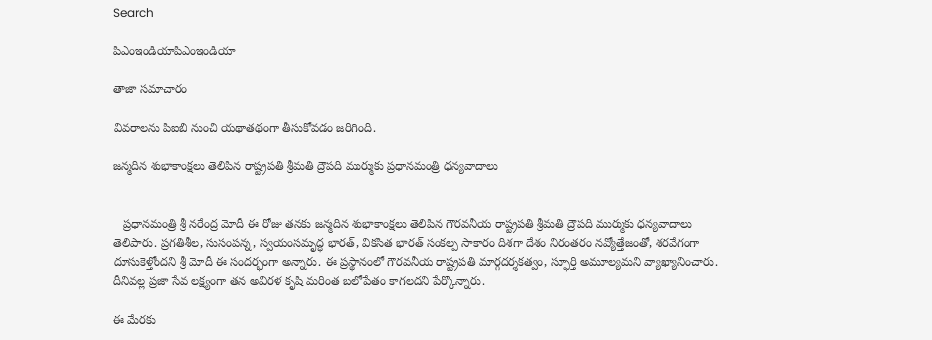Search

పిఎంఇండియాపిఎంఇండియా

తాజా స‌మాచారం

వివరాలను పిఐబి నుంచి యథాతథంగా తీసుకోవడం జరిగింది.

జన్మదిన శుభాకాంక్షలు తెలిపిన రాష్ట్రపతి శ్రీమతి ద్రౌపది ముర్ముకు ప్రధానమంత్రి ధన్యవాదాలు


   ప్రధానమంత్రి శ్రీ నరేంద్ర మోదీ ఈ రోజు తనకు జన్మదిన శుభాకాంక్షలు తెలిపిన గౌరవనీయ రాష్ట్రపతి శ్రీమతి ద్రౌపది ముర్ముకు ధన్యవాదాలు తెలిపారు. ప్రగతిశీల, సుసంపన్న, స్వయంసమృద్ధ భారత్‌, వికసిత భారత్‌ సంకల్ప సాకారం దిశగా దేశం నిరంతరం నవ్యోత్తేజంతో, శరవేగంగా దూసుకెళ్తోందని శ్రీ మోదీ ఈ సందర్భంగా అన్నారు. ఈ ప్రస్థానంలో గౌరవనీయ రాష్ట్రపతి మార్గదర్శకత్వం, స్ఫూర్తి అమూల్యమని వ్యాఖ్యానించారు. దీనివల్ల ప్రజా సేవ లక్ష్యంగా తన అవిరళ కృషి మరింత బలోపేతం కాగలదని పేర్కొన్నారు.

ఈ మేరకు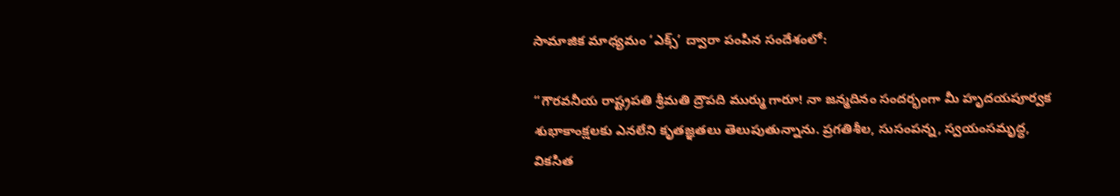సామాజిక మాధ్యమం ‘ఎక్స్‌’ ద్వారా పంపిన సందేశంలో:

“గౌరవనీయ రాష్ట్రపతి శ్రీమతి ద్రౌపది ముర్ము గారూ! నా జన్మదినం సందర్భంగా మీ హృదయపూర్వక శుభాకాంక్షలకు ఎనలేని కృతజ్ఞతలు తెలుపుతున్నాను. ప్రగతిశీల, సుసంపన్న, స్వయంసమృద్ధ, వికసిత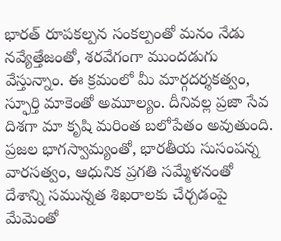భారత్‌ రూపకల్పన సంకల్పంతో మనం నేడు నవ్యేత్తేజంతో, శరవేగంగా ముందడుగు వేస్తున్నాం. ఈ క్రమంలో మీ మార్గదర్శకత్వం, స్ఫూర్తి మాకెంతో అమూల్యం. దీనివల్ల ప్రజా సేవ దిశగా మా కృషి మరింత బలోపేతం అవుతుంది. ప్రజల భాగస్వామ్యంతో, భారతీయ సుసంపన్న వారసత్వం, ఆధునిక ప్రగతి సమ్మేళనంతో దేశాన్ని సమున్నత శిఖరాలకు చేర్చడంపై మేమెంతో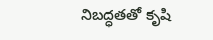నిబద్ధతతో కృషి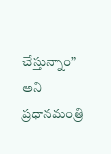చేస్తున్నాం” అని ప్రధానమంత్రి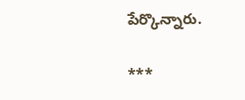పేర్కొన్నారు.

***